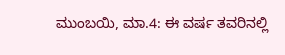ಮುಂಬಯಿ, ಮಾ.4: ಈ ವರ್ಷ ತವರಿನಲ್ಲಿ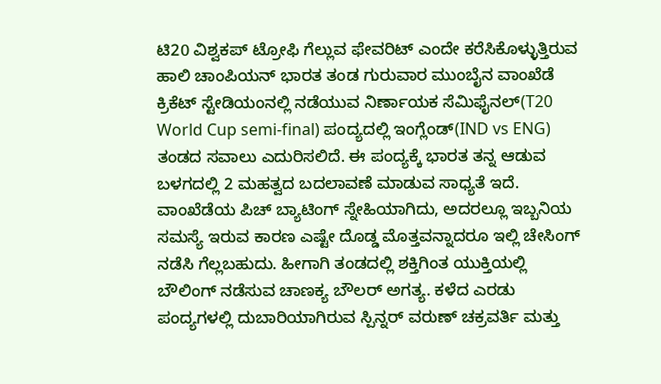ಟಿ20 ವಿಶ್ವಕಪ್ ಟ್ರೋಫಿ ಗೆಲ್ಲುವ ಫೇವರಿಟ್ ಎಂದೇ ಕರೆಸಿಕೊಳ್ಳುತ್ತಿರುವ ಹಾಲಿ ಚಾಂಪಿಯನ್ ಭಾರತ ತಂಡ ಗುರುವಾರ ಮುಂಬೈನ ವಾಂಖೆಡೆ ಕ್ರಿಕೆಟ್ ಸ್ಟೇಡಿಯಂನಲ್ಲಿ ನಡೆಯುವ ನಿರ್ಣಾಯಕ ಸೆಮಿಫೈನಲ್(T20 World Cup semi-final) ಪಂದ್ಯದಲ್ಲಿ ಇಂಗ್ಲೆಂಡ್(IND vs ENG) ತಂಡದ ಸವಾಲು ಎದುರಿಸಲಿದೆ. ಈ ಪಂದ್ಯಕ್ಕೆ ಭಾರತ ತನ್ನ ಆಡುವ ಬಳಗದಲ್ಲಿ 2 ಮಹತ್ವದ ಬದಲಾವಣೆ ಮಾಡುವ ಸಾಧ್ಯತೆ ಇದೆ.
ವಾಂಖೆಡೆಯ ಪಿಚ್ ಬ್ಯಾಟಿಂಗ್ ಸ್ನೇಹಿಯಾಗಿದು, ಅದರಲ್ಲೂ ಇಬ್ಬನಿಯ ಸಮಸ್ಯೆ ಇರುವ ಕಾರಣ ಎಷ್ಟೇ ದೊಡ್ಡ ಮೊತ್ತವನ್ನಾದರೂ ಇಲ್ಲಿ ಚೇಸಿಂಗ್ ನಡೆಸಿ ಗೆಲ್ಲಬಹುದು. ಹೀಗಾಗಿ ತಂಡದಲ್ಲಿ ಶಕ್ತಿಗಿಂತ ಯುಕ್ತಿಯಲ್ಲಿ ಬೌಲಿಂಗ್ ನಡೆಸುವ ಚಾಣಕ್ಯ ಬೌಲರ್ ಅಗತ್ಯ. ಕಳೆದ ಎರಡು ಪಂದ್ಯಗಳಲ್ಲಿ ದುಬಾರಿಯಾಗಿರುವ ಸ್ಪಿನ್ನರ್ ವರುಣ್ ಚಕ್ರವರ್ತಿ ಮತ್ತು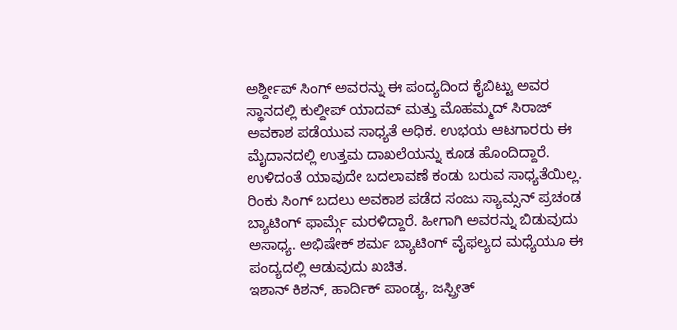ಅರ್ಶ್ದೀಪ್ ಸಿಂಗ್ ಅವರನ್ನು ಈ ಪಂದ್ಯದಿಂದ ಕೈಬಿಟ್ಟು ಅವರ ಸ್ಥಾನದಲ್ಲಿ ಕುಲ್ದೀಪ್ ಯಾದವ್ ಮತ್ತು ಮೊಹಮ್ಮದ್ ಸಿರಾಜ್ ಅವಕಾಶ ಪಡೆಯುವ ಸಾಧ್ಯತೆ ಅಧಿಕ. ಉಭಯ ಆಟಗಾರರು ಈ ಮೈದಾನದಲ್ಲಿ ಉತ್ತಮ ದಾಖಲೆಯನ್ನು ಕೂಡ ಹೊಂದಿದ್ದಾರೆ.
ಉಳಿದಂತೆ ಯಾವುದೇ ಬದಲಾವಣೆ ಕಂಡು ಬರುವ ಸಾಧ್ಯತೆಯಿಲ್ಲ. ರಿಂಕು ಸಿಂಗ್ ಬದಲು ಅವಕಾಶ ಪಡೆದ ಸಂಜು ಸ್ಯಾಮ್ಸನ್ ಪ್ರಚಂಡ ಬ್ಯಾಟಿಂಗ್ ಫಾರ್ಮ್ಗೆ ಮರಳಿದ್ದಾರೆ. ಹೀಗಾಗಿ ಅವರನ್ನು ಬಿಡುವುದು ಅಸಾಧ್ಯ. ಅಭಿಷೇಕ್ ಶರ್ಮ ಬ್ಯಾಟಿಂಗ್ ವೈಫಲ್ಯದ ಮಧ್ಯೆಯೂ ಈ ಪಂದ್ಯದಲ್ಲಿ ಆಡುವುದು ಖಚಿತ.
ಇಶಾನ್ ಕಿಶನ್, ಹಾರ್ದಿಕ್ ಪಾಂಡ್ಯ, ಜಸ್ಪ್ರೀತ್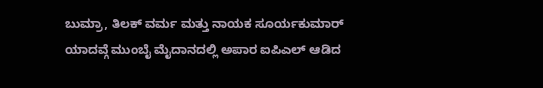ಬುಮ್ರಾ, ತಿಲಕ್ ವರ್ಮ ಮತ್ತು ನಾಯಕ ಸೂರ್ಯಕುಮಾರ್ ಯಾದವ್ಗೆ ಮುಂಬೈ ಮೈದಾನದಲ್ಲಿ ಅಪಾರ ಐಪಿಎಲ್ ಆಡಿದ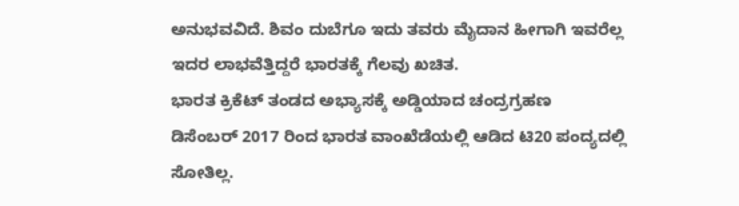ಅನುಭವವಿದೆ. ಶಿವಂ ದುಬೆಗೂ ಇದು ತವರು ಮೈದಾನ ಹೀಗಾಗಿ ಇವರೆಲ್ಲ ಇದರ ಲಾಭವೆತ್ತಿದ್ದರೆ ಭಾರತಕ್ಕೆ ಗೆಲವು ಖಚಿತ.
ಭಾರತ ಕ್ರಿಕೆಟ್ ತಂಡದ ಅಭ್ಯಾಸಕ್ಕೆ ಅಡ್ಡಿಯಾದ ಚಂದ್ರಗ್ರಹಣ
ಡಿಸೆಂಬರ್ 2017 ರಿಂದ ಭಾರತ ವಾಂಖೆಡೆಯಲ್ಲಿ ಆಡಿದ ಟಿ20 ಪಂದ್ಯದಲ್ಲಿ ಸೋತಿಲ್ಲ.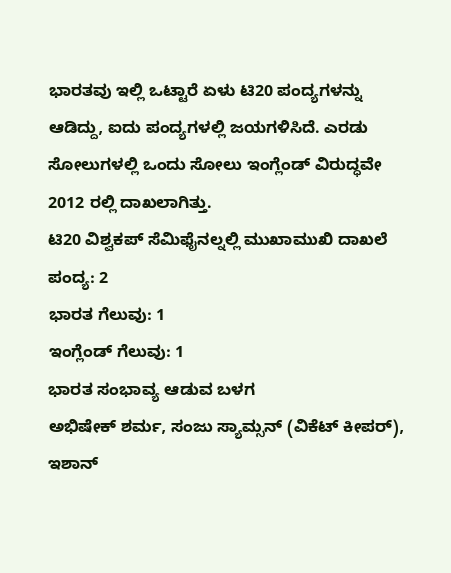ಭಾರತವು ಇಲ್ಲಿ ಒಟ್ಟಾರೆ ಏಳು ಟಿ20 ಪಂದ್ಯಗಳನ್ನು ಆಡಿದ್ದು, ಐದು ಪಂದ್ಯಗಳಲ್ಲಿ ಜಯಗಳಿಸಿದೆ. ಎರಡು ಸೋಲುಗಳಲ್ಲಿ ಒಂದು ಸೋಲು ಇಂಗ್ಲೆಂಡ್ ವಿರುದ್ಧವೇ 2012 ರಲ್ಲಿ ದಾಖಲಾಗಿತ್ತು.
ಟಿ20 ವಿಶ್ವಕಪ್ ಸೆಮಿಫೈನಲ್ನಲ್ಲಿ ಮುಖಾಮುಖಿ ದಾಖಲೆ
ಪಂದ್ಯ: 2
ಭಾರತ ಗೆಲುವು: 1
ಇಂಗ್ಲೆಂಡ್ ಗೆಲುವು: 1
ಭಾರತ ಸಂಭಾವ್ಯ ಆಡುವ ಬಳಗ
ಅಭಿಷೇಕ್ ಶರ್ಮ, ಸಂಜು ಸ್ಯಾಮ್ಸನ್ (ವಿಕೆಟ್ ಕೀಪರ್), ಇಶಾನ್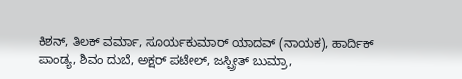ಕಿಶನ್, ತಿಲಕ್ ವರ್ಮಾ, ಸೂರ್ಯಕುಮಾರ್ ಯಾದವ್ (ನಾಯಕ), ಹಾರ್ದಿಕ್ ಪಾಂಡ್ಯ, ಶಿವಂ ದುಬೆ, ಅಕ್ಷರ್ ಪಟೇಲ್, ಜಸ್ಪ್ರೀತ್ ಬುಮ್ರಾ,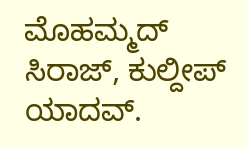ಮೊಹಮ್ಮದ್ ಸಿರಾಜ್, ಕುಲ್ದೀಪ್ ಯಾದವ್.